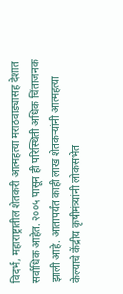विदर्भ, महाराष्ट्रातील शेतकरी आत्महत्या मराठवाड्यासह देशात सर्वाधिक आहेत. २००५ पासून ही परिस्थिती अधिक चिंताजनक झाली आहे. आतापर्यंत काही लाख शेतकऱ्यांनी आत्महत्या केल्याचे केंद्रीय कृषीमंत्र्यांनी लोकसभेत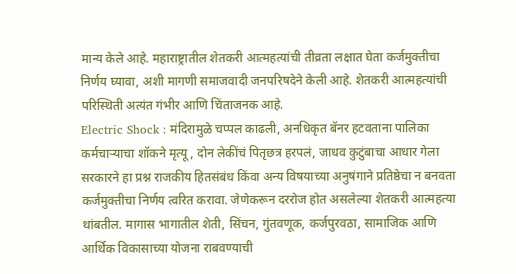मान्य केले आहे. महाराष्ट्रातील शेतकरी आत्महत्यांची तीव्रता लक्षात घेता कर्जमुक्तीचा निर्णय घ्यावा, अशी मागणी समाजवादी जनपरिषदेने केली आहे. शेतकरी आत्महत्यांची परिस्थिती अत्यंत गंभीर आणि चिंताजनक आहे.
Electric Shock : मंदिरामुळे चप्पल काढली, अनधिकृत बॅनर हटवताना पालिका कर्मचाऱ्याचा शॉकने मृत्यू, दोन लेकींचं पितृछत्र हरपलं, जाधव कुटुंबाचा आधार गेला
सरकारने हा प्रश्न राजकीय हितसंबंध किंवा अन्य विषयाच्या अनुषंगाने प्रतिष्ठेचा न बनवता कर्जमुक्तीचा निर्णय त्वरित करावा. जेणेकरून दररोज होत असलेल्या शेतकरी आत्महत्या थांबतील. मागास भागातील शेती, सिंचन, गुंतवणूक, कर्जपुरवठा, सामाजिक आणि आर्थिक विकासाच्या योजना राबवण्याची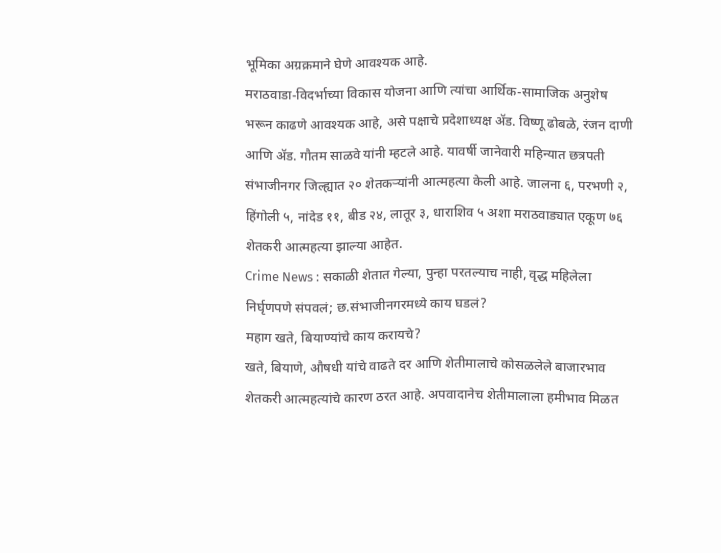भूमिका अग्रक्रमाने घेणे आवश्यक आहे.
मराठवाडा-विदर्भाच्या विकास योजना आणि त्यांचा आर्थिक-सामाजिक अनुशेष भरून काढणे आवश्यक आहे, असे पक्षाचे प्रदेशाध्यक्ष ॲड. विष्णू ढोबळे, रंजन दाणी आणि ॲड. गौतम साळवे यांनी म्हटले आहे. यावर्षी जानेवारी महिन्यात छत्रपती संभाजीनगर जिल्ह्यात २० शेतकऱ्यांनी आत्महत्या केली आहे. जालना ६, परभणी २, हिंगोली ५, नांदेड ११, बीड २४, लातूर ३, धाराशिव ५ अशा मराठवाड्यात एकूण ७६ शेतकरी आत्महत्या झाल्या आहेत.
Crime News : सकाळी शेतात गेल्या, पुन्हा परतल्याच नाही, वृद्ध महिलेला निर्घृणपणे संपवलं; छ.संभाजीनगरमध्ये काय घडलं?
महाग खते, बियाण्यांचे काय करायचे?
खते, बियाणे, औषधी यांचे वाढते दर आणि शेतीमालाचे कोसळलेले बाजारभाव शेतकरी आत्महत्यांचे कारण ठरत आहे. अपवादानेच शेतीमालाला हमीभाव मिळत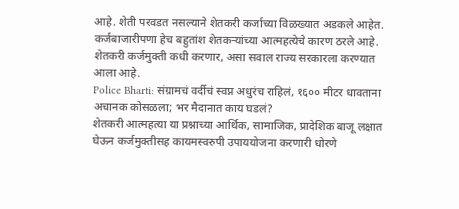आहे. शेती परवडत नसल्याने शेतकरी कर्जाच्या विळख्यात अडकले आहेत. कर्जबाजारीपणा हेच बहुतांश शेतकऱ्यांच्या आत्महत्येचे कारण ठरले आहे. शेतकरी कर्जमुक्ती कधी करणार, असा सवाल राज्य सरकारला करण्यात आला आहे.
Police Bharti: संग्रामचं वर्दीचं स्वप्न अधुरंच राहिलं, १६०० मीटर धावताना अचानक कोसळला; भर मैदानात काय घडलं?
शेतकरी आत्महत्या या प्रश्नाच्या आर्थिक, सामाजिक, प्रादेशिक बाजू लक्षात घेऊन कर्जमुक्तीसह कायमस्वरुपी उपाययोजना करणारी धोरणे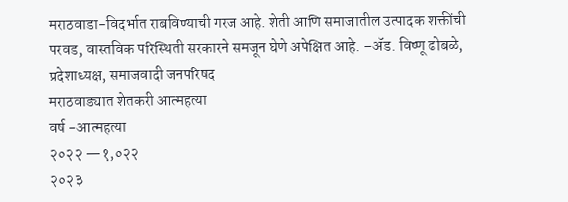मराठवाडा-विदर्भात राबविण्याची गरज आहे. शेती आणि समाजातील उत्पादक शक्तींची परवड, वास्तविक परिस्थिती सरकारने समजून घेणे अपेक्षित आहे. –ॲड. विष्णू ढोबळे, प्रदेशाध्यक्ष, समाजवादी जनपरिषद
मराठवाड्यात शेतकरी आत्महत्या
वर्ष -आत्महत्या
२०२२ —१,०२२
२०२३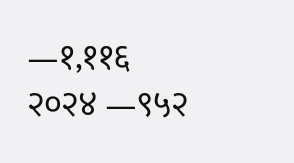—१,११६
२०२४ —९५२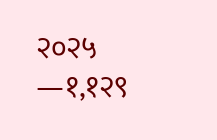२०२५ —१,१२९